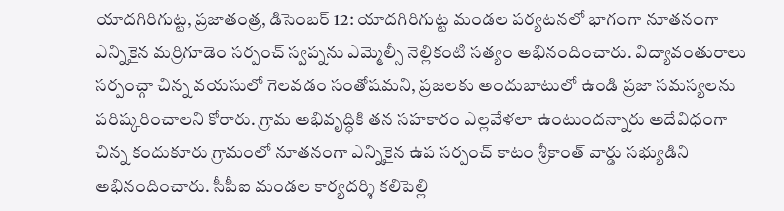యాదగిరిగుట్ట, ప్రజాతంత్ర, డిసెంబర్ 12: యాదగిరిగుట్ట మండల పర్యటనలో భాగంగా నూతనంగా ఎన్నికైన మర్రిగూడెం సర్పంచ్ స్వప్నను ఎమ్మెల్సీ నెల్లికంటి సత్యం అభినందించారు. విద్యావంతురాలు సర్పంచ్గా చిన్న వయసులో గెలవడం సంతోషమని, ప్రజలకు అందుబాటులో ఉండి ప్రజా సమస్యలను పరిష్కరించాలని కోరారు. గ్రామ అభివృద్ధికి తన సహకారం ఎల్లవేళలా ఉంటుందన్నారు అదేవిధంగా చిన్న కందుకూరు గ్రామంలో నూతనంగా ఎన్నికైన ఉప సర్పంచ్ కాటం శ్రీకాంత్ వార్డు సభ్యుడిని అభినందించారు. సీపీఐ మండల కార్యదర్శి కలిపెల్లి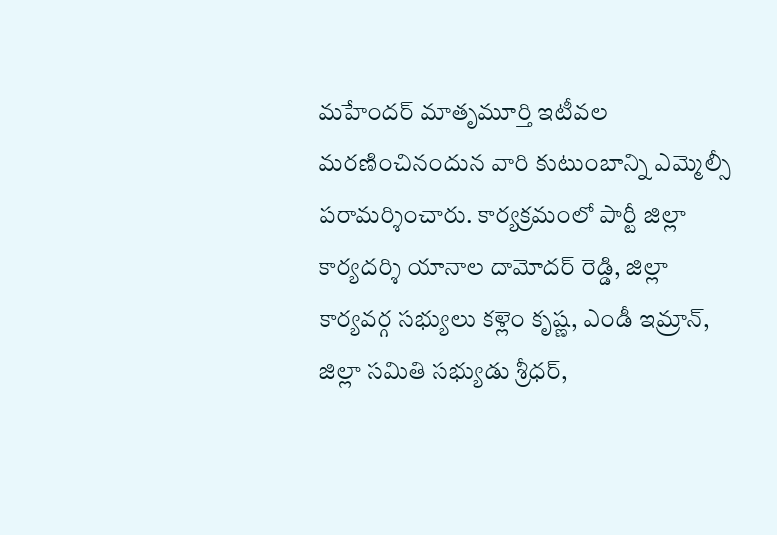మహేందర్ మాతృమూర్తి ఇటీవల మరణించినందున వారి కుటుంబాన్ని ఎమ్మెల్సీ పరామర్శించారు. కార్యక్రమంలో పార్టీ జిల్లా కార్యదర్శి యానాల దామోదర్ రెడ్డి, జిల్లా కార్యవర్గ సభ్యులు కళ్లెం కృష్ణ, ఎండీ ఇమ్రాన్, జిల్లా సమితి సభ్యుడు శ్రీధర్,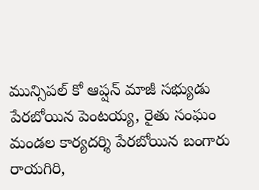మున్సిపల్ కో ఆప్షన్ మాజీ సభ్యుడు పేరబోయిన పెంటయ్య, రైతు సంఘం మండల కార్యదర్శి పేరబోయిన బంగారు రాయగిరి,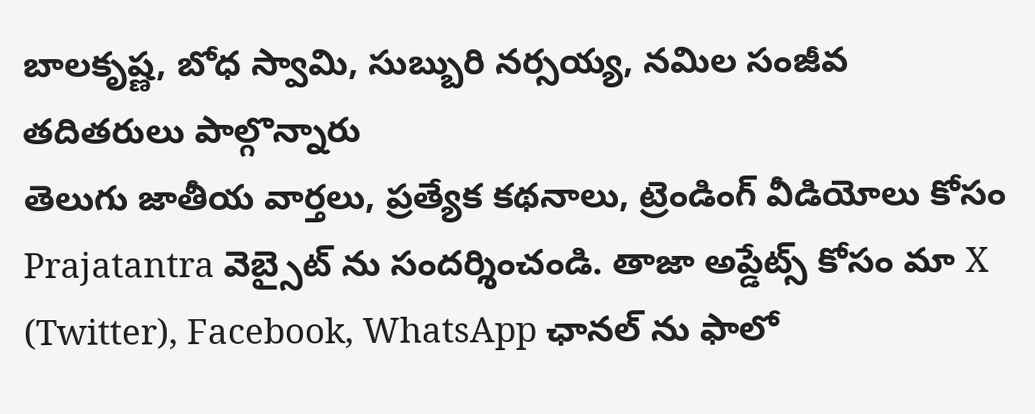బాలకృష్ణ, బోధ స్వామి, సుబ్బురి నర్సయ్య, నమిల సంజీవ తదితరులు పాల్గొన్నారు
తెలుగు జాతీయ వార్తలు, ప్రత్యేక కథనాలు, ట్రెండింగ్ వీడియోలు కోసం Prajatantra వెబ్సైట్ ను సందర్శించండి. తాజా అప్డేట్స్ కోసం మా X (Twitter), Facebook, WhatsApp ఛానల్ ను ఫాలో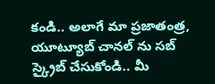కండి.. అలాగే మా ప్రజాతంత్ర, యూట్యూబ్ చానల్ ను సబ్ స్క్రైబ్ చేసుకోండి.. మీ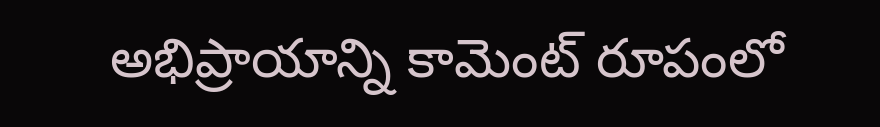అభిప్రాయాన్ని కామెంట్ రూపంలో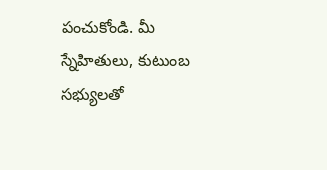పంచుకోండి. మీ స్నేహితులు, కుటుంబ సభ్యులతో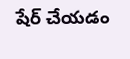షేర్ చేయడం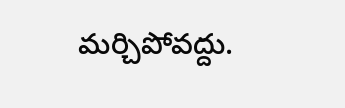మర్చిపోవద్దు.